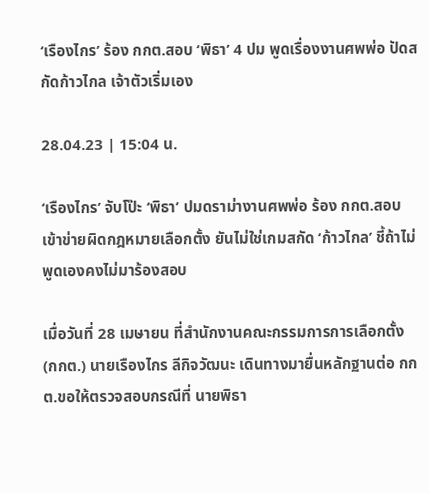‘เรืองไกร’ ร้อง กกต.สอบ ‘พิธา’ 4 ปม พูดเรื่องงานศพพ่อ ปัดสกัดก้าวไกล เจ้าตัวเริ่มเอง

28.04.23 | 15:04 น.

‘เรืองไกร’ จับโป๊ะ ‘พิธา’ ปมดราม่างานศพพ่อ ร้อง กกต.สอบเข้าข่ายผิดกฎหมายเลือกตั้ง ยันไม่ใช่เกมสกัด ‘ก้าวไกล’ ชี้ถ้าไม่พูดเองคงไม่มาร้องสอบ

เมื่อวันที่ 28 เมษายน ที่สำนักงานคณะกรรมการการเลือกตั้ง (กกต.) นายเรืองไกร ลีกิจวัฒนะ เดินทางมายื่นหลักฐานต่อ กกต.ขอให้ตรวจสอบกรณีที่ นายพิธา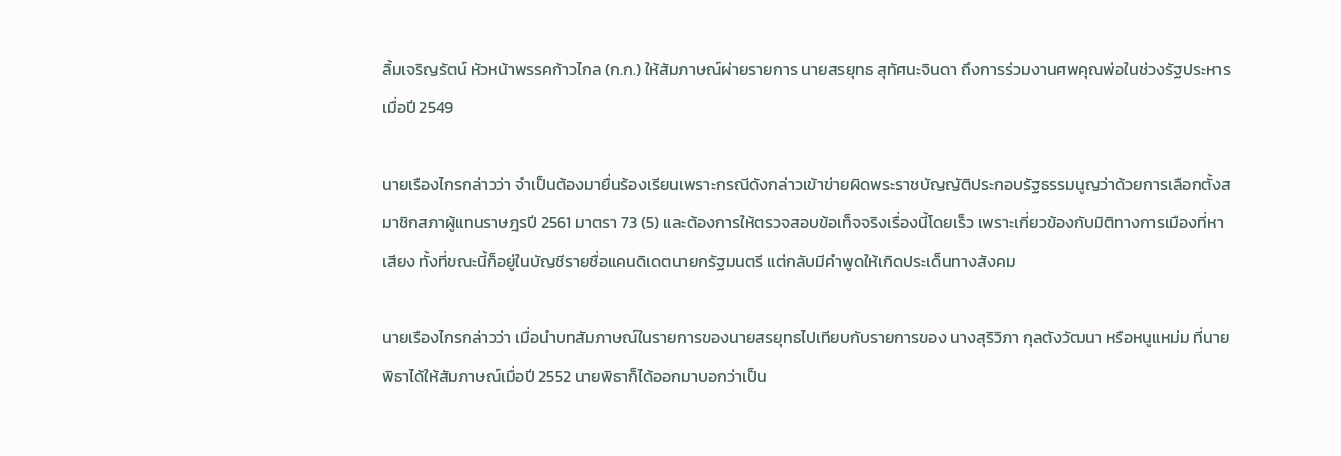ลิ้มเจริญรัตน์ หัวหน้าพรรคก้าวไกล (ก.ก.) ให้สัมภาษณ์ผ่ายรายการ นายสรยุทธ สุทัศนะจินดา ถึงการร่วมงานศพคุณพ่อในช่วงรัฐประหาร เมื่อปี 2549

นายเรืองไกรกล่าวว่า จำเป็นต้องมายื่นร้องเรียนเพราะกรณีดังกล่าวเข้าข่ายผิดพระราชบัญญัติประกอบรัฐธรรมนูญว่าด้วยการเลือกตั้งสมาชิกสภาผู้แทนราษฎรปี 2561 มาตรา 73 (5) และต้องการให้ตรวจสอบข้อเท็จจริงเรื่องนี้โดยเร็ว เพราะเกี่ยวข้องกับมิติทางการเมืองที่หาเสียง ทั้งที่ขณะนี้ก็อยู่ในบัญชีรายชื่อแคนดิเดตนายกรัฐมนตรี แต่กลับมีคำพูดให้เกิดประเด็นทางสังคม

นายเรืองไกรกล่าวว่า เมื่อนำบทสัมภาษณ์ในรายการของนายสรยุทธไปเทียบกับรายการของ นางสุริวิภา กุลตังวัฒนา หรือหนูแหม่ม ที่นายพิธาได้ให้สัมภาษณ์เมื่อปี 2552 นายพิธาก็ได้ออกมาบอกว่าเป็น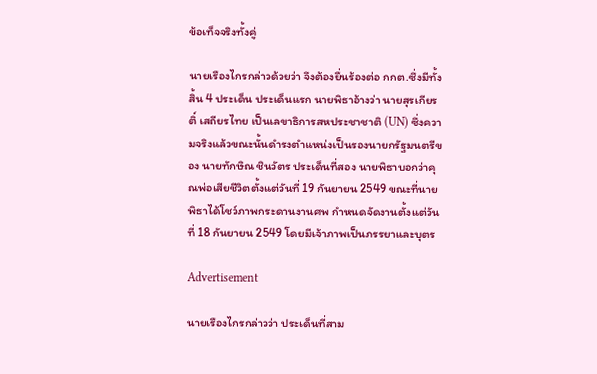ข้อเท็จจริงทั้งคู่

นายเรืองไกรกล่าวด้วยว่า จึงต้องยื่นร้องต่อ กกต.ซึ่งมีทั้งสิ้น 4 ประเด็น ประเด็นแรก นายพิธาอ้างว่า นายสุรเกียรติ์ เสถียรไทย เป็นเลขาธิการสหประชาชาติ (UN) ซึ่งความจริงแล้วขณะนั้นดำรงตำแหน่งเป็นรองนายกรัฐมนตรีของ นายทักษิณ ชินวัตร ประเด็นที่สอง นายพิธาบอกว่าคุณพ่อเสียชีวิตตั้งแต่วันที่ 19 กันยายน 2549 ขณะที่นายพิธาได้โชว์ภาพกระดานงานศพ กำหนดจัดงานตั้งแต่วันที่ 18 กันยายน 2549 โดยมีเจ้าภาพเป็นภรรยาและบุตร

Advertisement

นายเรืองไกรกล่าวว่า ประเด็นที่สาม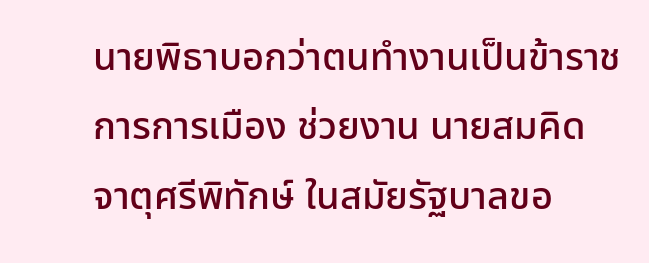นายพิธาบอกว่าตนทำงานเป็นข้าราชการการเมือง ช่วยงาน นายสมคิด จาตุศรีพิทักษ์ ในสมัยรัฐบาลขอ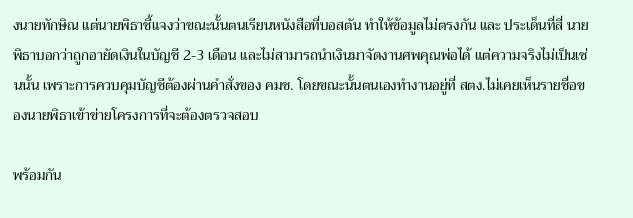งนายทักษิณ แต่นายพิธาชี้แจงว่าขณะนั้นตนเรียนหนังสือที่บอสตัน ทำให้ข้อมูลไม่ตรงกัน และ ประเด็นที่สี่ นายพิธาบอกว่าถูกอายัดเงินในบัญชี 2-3 เดือน และไม่สามารถนำเงินมาจัดงานศพคุณพ่อได้ แต่ความจริงไม่เป็นเช่นนั้น เพราะการควบคุมบัญชีต้องผ่านคำสั่งของ คมช. โดยขณะนั้นตนเองทำงานอยู่ที่ สตง.ไม่เคยเห็นรายชื่อของนายพิธาเข้าข่ายโครงการที่จะต้องตรวจสอบ

พร้อมกัน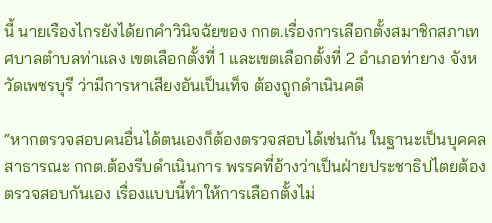นี้ นายเรืองไกรยังได้ยกคำวินิจฉัยของ กกต.เรื่องการเลือกตั้งสมาชิกสภาเทศบาลตำบลท่าแลง เขตเลือกตั้งที่ 1 และเขตเลือกตั้งที่ 2 อำเภอท่ายาง จังหวัดเพชรบุรี ว่ามีการหาเสียงอันเป็นเท็จ ต้องถูกดำเนินคดี

“หากตรวจสอบคนอื่นได้ตนเองก็ต้องตรวจสอบได้เช่นกัน ในฐานะเป็นบุคคลสาธารณะ กกต.ต้องรีบดำเนินการ พรรคที่อ้างว่าเป็นฝ่ายประชาธิปไตยต้องตรวจสอบกันเอง เรื่องแบบนี้ทำให้การเลือกตั้งไม่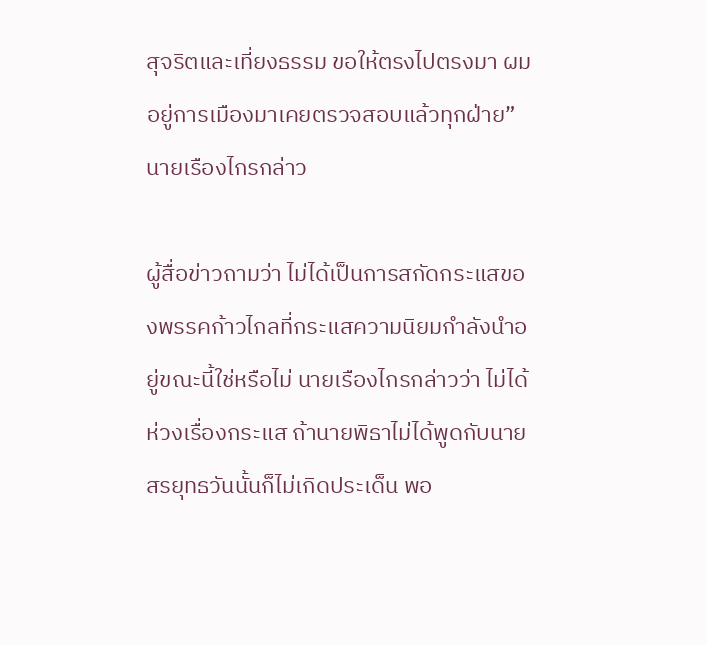สุจริตและเที่ยงธรรม ขอให้ตรงไปตรงมา ผมอยู่การเมืองมาเคยตรวจสอบแล้วทุกฝ่าย” นายเรืองไกรกล่าว

ผู้สื่อข่าวถามว่า ไม่ได้เป็นการสกัดกระแสของพรรคก้าวไกลที่กระแสความนิยมกำลังนำอยู่ขณะนี้ใช่หรือไม่ นายเรืองไกรกล่าวว่า ไม่ได้ห่วงเรื่องกระแส ถ้านายพิธาไม่ได้พูดกับนายสรยุทธวันนั้นก็ไม่เกิดประเด็น พอ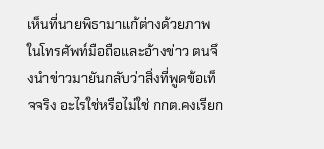เห็นที่นายพิธามาแก้ต่างด้วยภาพในโทรศัพท์มือถือและอ้างข่าว ตนจึงนำข่าวมายันกลับว่าสิ่งที่พูดข้อเท็จจริง อะไรใช่หรือไม่ใช่ กกต.คงเรียก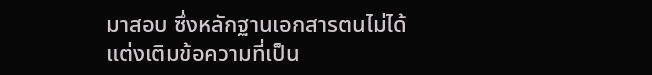มาสอบ ซึ่งหลักฐานเอกสารตนไม่ได้แต่งเติมข้อความที่เป็น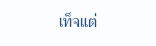เท็จแต่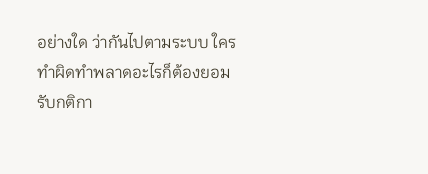อย่างใด ว่ากันไปตามระบบ ใครทำผิดทำพลาดอะไรก็ต้องยอมรับกติกา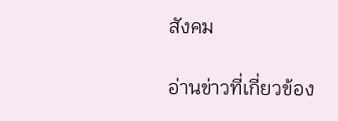สังคม

อ่านข่าวที่เกี่ยวข้อง